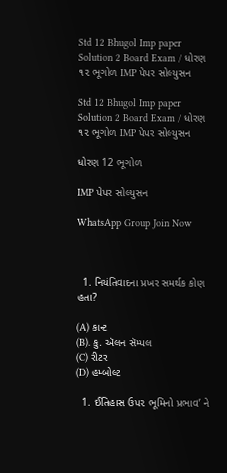Std 12 Bhugol Imp paper Solution 2 Board Exam / ધોરણ ૧૨ ભૂગોળ IMP પેપર સોલ્યુસન

Std 12 Bhugol Imp paper Solution 2 Board Exam / ધોરણ ૧૨ ભૂગોળ IMP પેપર સોલ્યુસન

ધોરણ 12 ભૂગોળ

IMP પેપર સોલ્યુસન

WhatsApp Group Join Now



  1. નિયંતિવાદના પ્રખર સમર્થક કોણ હતા?

(A) કાન્ટ
(B). કુ. ઍલન સૅમ્પલ
(C) રીટર
(D) હમ્બોલ્ટ

  1. ઈતિહાસ ઉપ૨ ભૂમિનો પ્રભાવ’ ને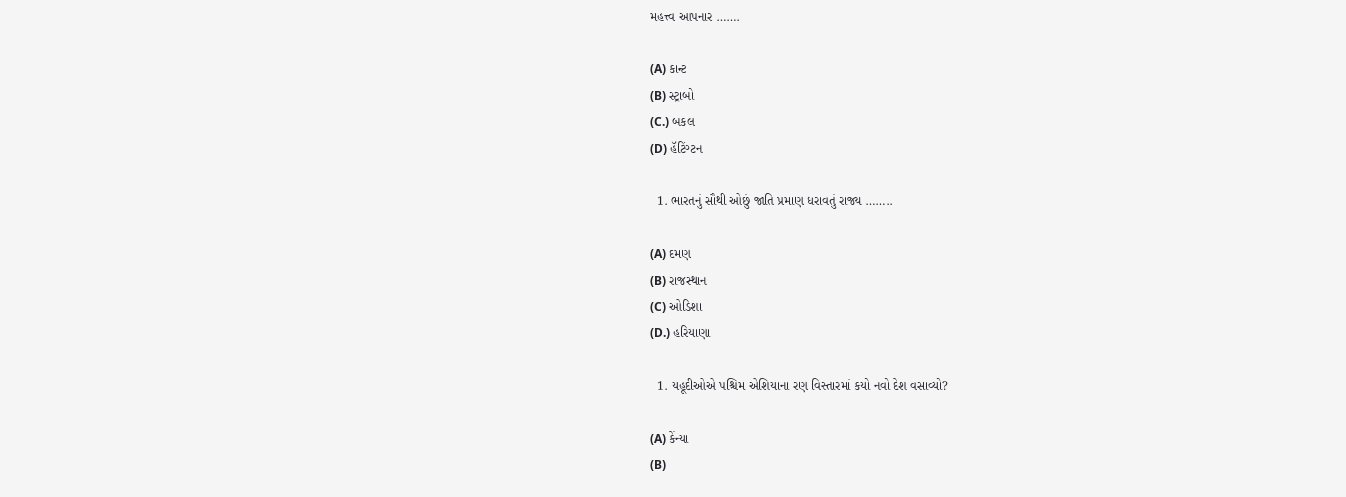મહત્ત્વ આપનાર …….

(A) કાન્ટ
(B) સ્ટ્રાબો
(C.) બકલ
(D) હૅટિંગ્ટન

  1. ભારતનું સૌથી ઓછું જાતિ પ્રમાણ ધરાવતું રાજ્ય ……..

(A) દમણ
(B) રાજસ્થાન
(C) ઓડિશા
(D.) હરિયાણા

  1. યહૂદીઓએ પશ્ચિમ એશિયાના રણ વિસ્તારમાં કયો નવો દેશ વસાવ્યો?

(A) કેંન્યા
(B)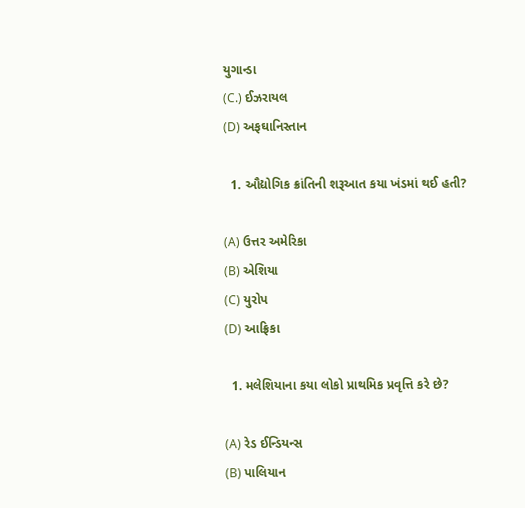યુગાન્ડા
(C.) ઈઝરાયલ
(D) અફઘાનિસ્તાન

  1. ઔદ્યોગિક ક્રાંતિની શરૂઆત કયા ખંડમાં થઈ હતી?

(A) ઉત્તર અમેરિકા
(B) એશિયા
(C) યુરોપ
(D) આફ્રિકા

  1. મલેશિયાના કયા લોકો પ્રાથમિક પ્રવૃત્તિ કરે છે?

(A) રેડ ઈન્ડિયન્સ
(B) પાલિયાન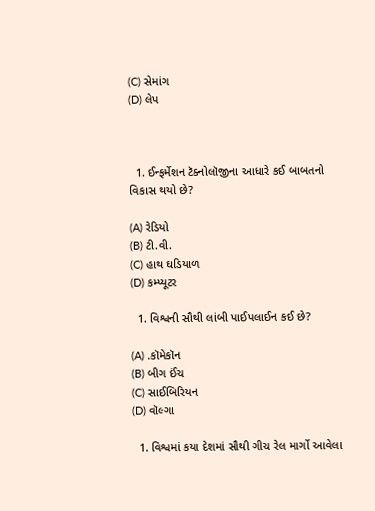(C) સેમાંગ
(D) લેપ



  1. ઈન્ફર્મેશન ટૅક્નોલૉજીના આધારે કઈ બાબતનો વિકાસ થયો છે?

(A) રેડિયો
(B) ટી.વી.
(C) હાથ ઘડિયાળ
(D) કમ્પ્યૂટર

  1. વિશ્વની સૌથી લાંબી પાઈપલાઈન કઈ છે?

(A) .કૉમેકૉન
(B) બીગ ઈંચ
(C) સાઈબિરિયન
(D) વૉલ્ગા

  1. વિશ્વમાં કયા દેશમાં સૌથી ગીચ રેલ માર્ગો આવેલા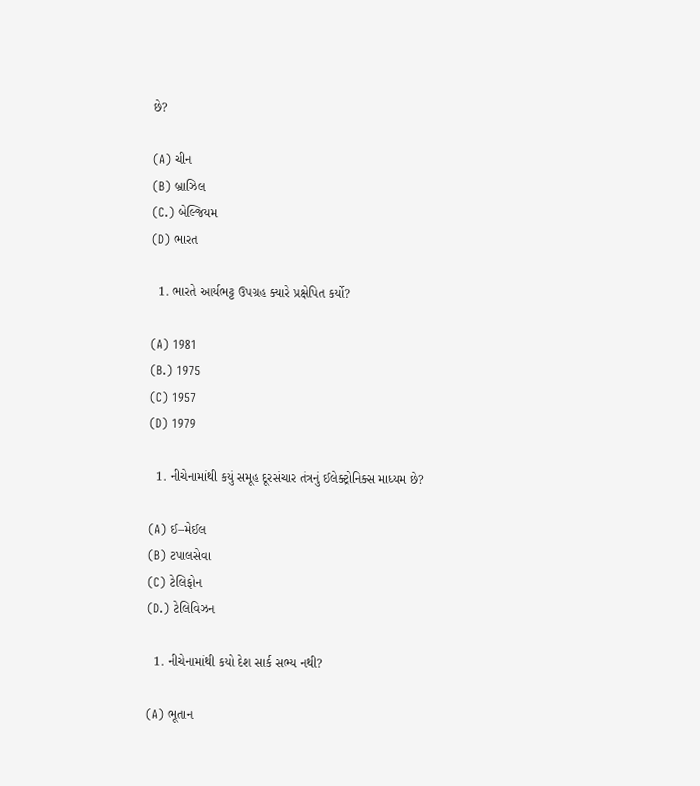છે?

(A) ચીન
(B) બ્રાઝિલ
(C.) બેલ્જિયમ
(D) ભારત

  1. ભારતે આર્યભટ્ટ ઉપગ્રહ ક્યારે પ્રક્ષેપિત કર્યો?

(A) 1981
(B.) 1975
(C) 1957
(D) 1979

  1. નીચેનામાંથી કયું સમૂહ દૂરસંચાર તંત્રનું ઈલેક્ટ્રોનિક્સ માધ્યમ છે?

(A) ઈ–મેઈલ
(B) ટપાલસેવા
(C) ટેલિફોન
(D.) ટેલિવિઝન

  1. નીચેનામાંથી કયો દેશ સાર્ક સભ્ય નથી?

(A) ભૂતાન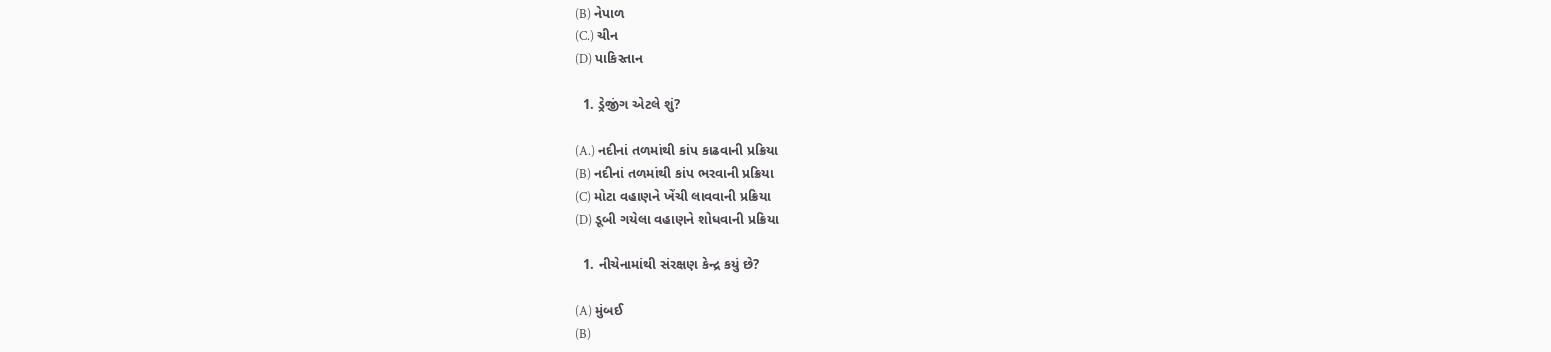(B) નેપાળ
(C.) ચીન
(D) પાકિસ્તાન

  1. ડ્રેજીંગ એટલે શું?

(A.) નદીનાં તળમાંથી કાંપ કાઢવાની પ્રક્રિયા
(B) નદીનાં તળમાંથી કાંપ ભરવાની પ્રક્રિયા
(C) મોટા વહાણને ખેંચી લાવવાની પ્રક્રિયા
(D) ડૂબી ગયેલા વહાણને શોધવાની પ્રક્રિયા

  1. નીચેનામાંથી સંરક્ષણ કેન્દ્ર કયું છે?

(A) મુંબઈ
(B)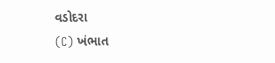વડોદરા
(C) ખંભાત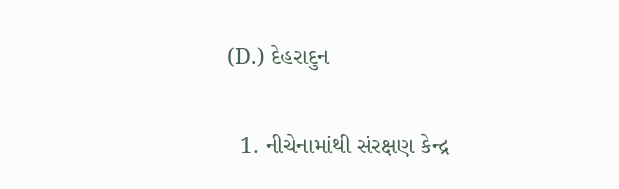(D.) દેહરાદુન

  1. નીચેનામાંથી સંરક્ષણ કેન્દ્ર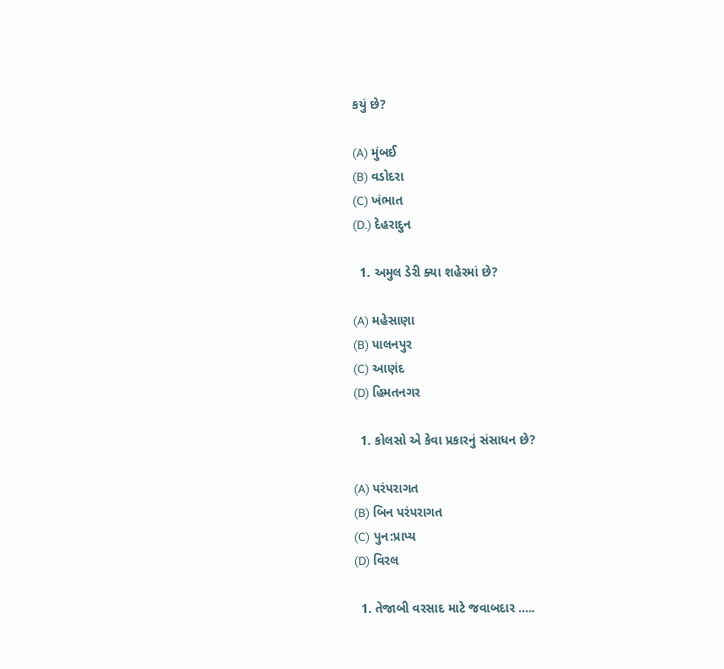કયું છે?

(A) મુંબઈ
(B) વડોદરા
(C) ખંભાત
(D.) દેહરાદુન

  1. અમુલ ડેરી ક્યા શહેરમાં છે?

(A) મહેસાણા
(B) પાલનપુર
(C) આણંદ
(D) હિમતનગર

  1. કોલસો એ કેવા પ્રકારનું સંસાધન છે?

(A) પરંપરાગત
(B) બિન પરંપરાગત
(C) પુન:પ્રાપ્ય
(D) વિરલ

  1. તેજાબી વરસાદ માટે જવાબદાર …..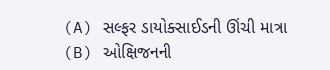(A) સલ્ફર ડાયોક્સાઈડની ઊંચી માત્રા
(B) ઓક્ષિજનની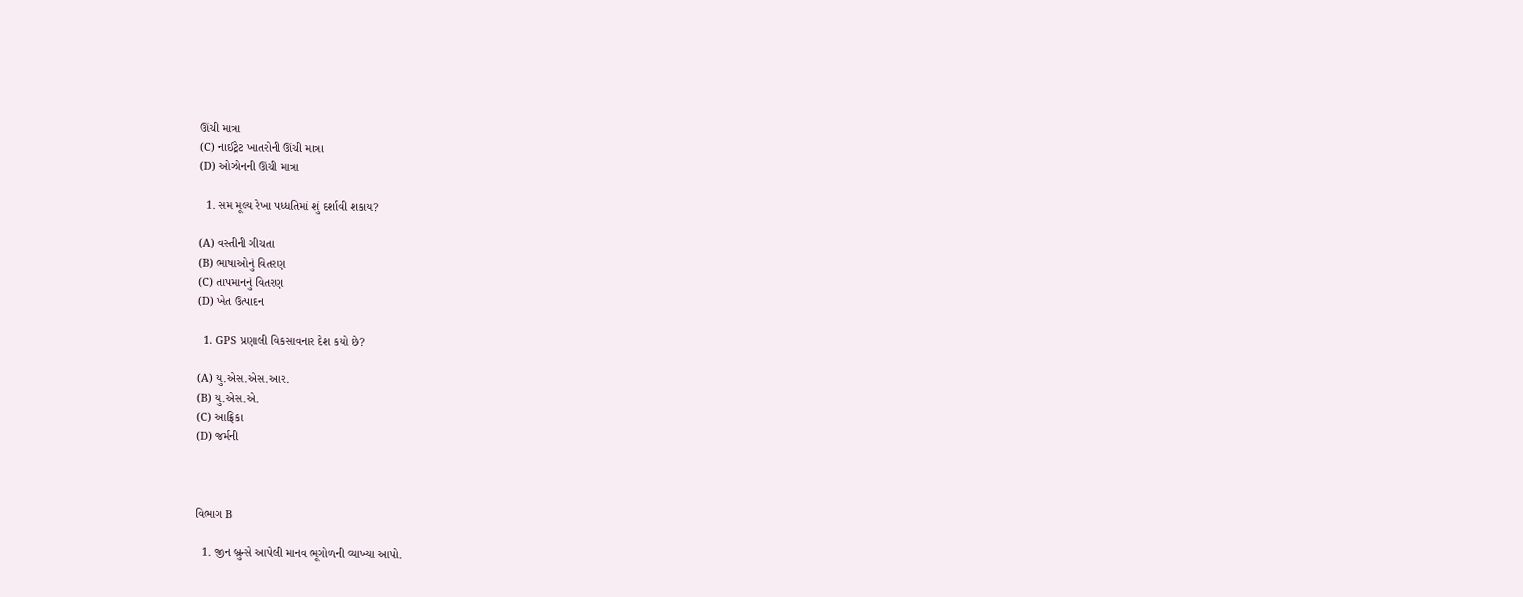ઊંચી માત્રા
(C) નાઈટ્રેટ ખાતરોની ઊંચી માત્રા
(D) ઓઝોનની ઊંચી માત્રા

  1. સમ મૂલ્ય રેખા પધ્ધતિમાં શું દર્શાવી શકાય?

(A) વસ્તીની ગીચતા
(B) ભાષાઓનું વિતરણ
(C) તાપમાનનું વિતરણ
(D) ખેત ઉત્પાદન

  1. GPS પ્રણાલી વિકસાવનાર દેશ કયો છે?

(A) યુ.એસ.એસ.આર.
(B) યુ.એસ.એ.
(C) આફ્રિકા
(D) જર્મની



વિભાગ B

  1. જીન બ્રુન્સે આપેલી માનવ ભૂગોળની વ્યાખ્યા આપો.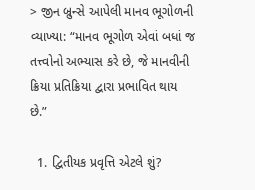> જીન બ્રુન્સે આપેલી માનવ ભૂગોળની વ્યાખ્યા: “માનવ ભૂગોળ એવાં બધાં જ તત્ત્વોનો અભ્યાસ કરે છે, જે માનવીની ક્રિયા પ્રતિક્રિયા દ્વારા પ્રભાવિત થાય છે.”

  1. દ્વિતીયક પ્રવૃત્તિ એટલે શું?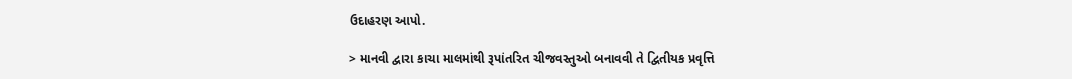ઉદાહરણ આપો.

> માનવી દ્વારા કાચા માલમાંથી રૂપાંતરિત ચીજવસ્તુઓ બનાવવી તે દ્વિતીયક પ્રવૃત્તિ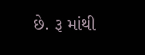છે. રૂ માંથી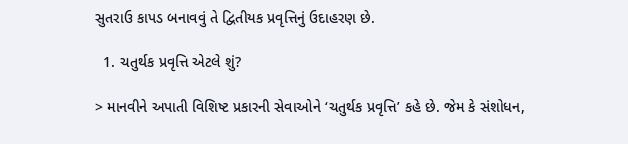સુતરાઉ કાપડ બનાવવું તે દ્વિતીયક પ્રવૃત્તિનું ઉદાહરણ છે.

  1. ચતુર્થક પ્રવૃત્તિ એટલે શું?

> માનવીને અપાતી વિશિષ્ટ પ્રકારની સેવાઓને ‘ચતુર્થક પ્રવૃત્તિ’ કહે છે. જેમ કે સંશોધન,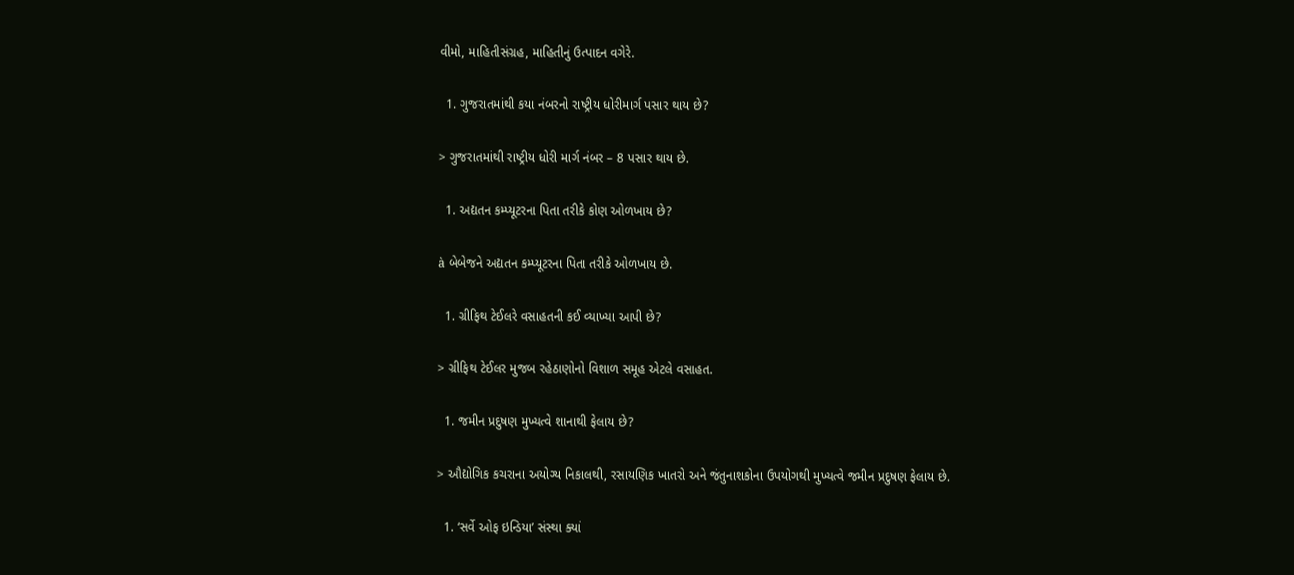વીમો, માહિતીસંગ્રહ, માહિતીનું ઉત્પાદન વગેરે.

  1. ગુજરાતમાંથી કયા નંબરનો રાષ્ટ્રીય ધોરીમાર્ગ પસાર થાય છે?

> ગુજરાતમાંથી રાષ્ટ્રીય ધોરી માર્ગ નંબર – 8 પસાર થાય છે.

  1. અદ્યતન કમ્પ્યૂટરના પિતા તરીકે કોણ ઓળખાય છે?

à બેબેજને અદ્યતન કમ્પ્યૂટરના પિતા તરીકે ઓળખાય છે.

  1. ગ્રીફિથ ટેઈલરે વસાહતની કઈ વ્યાખ્યા આપી છે?

> ગ્રીફિથ ટેઈલર મુજબ રહેઠાણોનો વિશાળ સમૂહ એટલે વસાહત.

  1. જમીન પ્રદુષણ મુખ્યત્વે શાનાથી ફેલાય છે?

> ઔદ્યોગિક કચરાના અયોગ્ય નિકાલથી, રસાયણિક ખાતરો અને જંતુનાશકોના ઉપયોગથી મુખ્યત્વે જમીન પ્રદુષણ ફેલાય છે.

  1. ‘સર્વે ઓફ ઇન્ડિયા’ સંસ્થા ક્યાં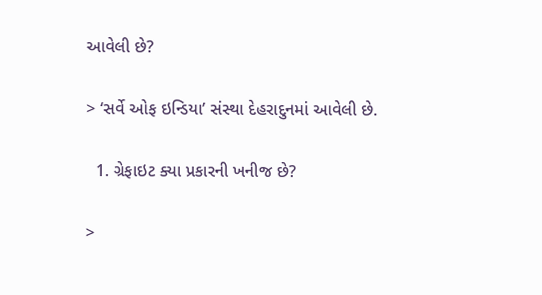આવેલી છે?

> ‘સર્વે ઓફ ઇન્ડિયા’ સંસ્થા દેહરાદુનમાં આવેલી છે.

  1. ગ્રેફાઇટ ક્યા પ્રકારની ખનીજ છે?

>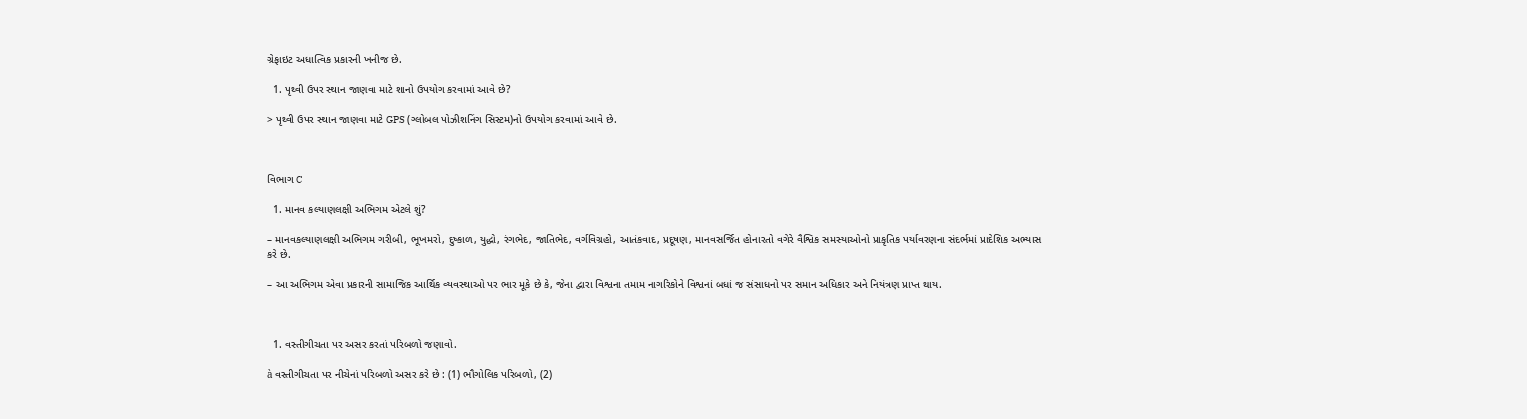ગ્રેફાઇટ અધાત્વિક પ્રકારની ખનીજ છે.

  1. પૃથ્વી ઉપર સ્થાન જાણવા માટે શાનો ઉપયોગ કરવામાં આવે છે?

> પૃથ્વી ઉપર સ્થાન જાણવા માટે GPS (ગ્લોબલ પોઝીશનિંગ સિસ્ટમ)નો ઉપયોગ કરવામાં આવે છે.



વિભાગ C

  1. માનવ કલ્યાણલક્ષી અભિગમ એટલે શું?

– માનવકલ્યાણલક્ષી અભિગમ ગરીબી, ભૂખમરો, દુષ્કાળ, યુદ્ધો, રંગભેદ, જાતિભેદ, વર્ગવિગ્રહો, આતંકવાદ, પ્રદૂષણ, માનવસર્જિત હોનારતો વગેરે વૈશ્વિક સમસ્યાઓનો પ્રાકૃતિક પર્યાવરણના સંદર્ભમાં પ્રાદેશિક અભ્યાસ કરે છે.

– આ અભિગમ એવા પ્રકારની સામાજિક આર્થિક વ્યવસ્થાઓ પર ભાર મૂકે છે કે, જેના દ્વારા વિશ્વના તમામ નાગરિકોને વિશ્વનાં બધાં જ સંસાધનો પર સમાન અધિકાર અને નિયંત્રણ પ્રાપ્ત થાય.



  1. વસ્તીગીચતા પર અસર કરતાં પરિબળો જણાવો.

à વસ્તીગીચતા પર નીચેનાં પરિબળો અસર કરે છે : (1) ભૌગોલિક પરિબળો, (2)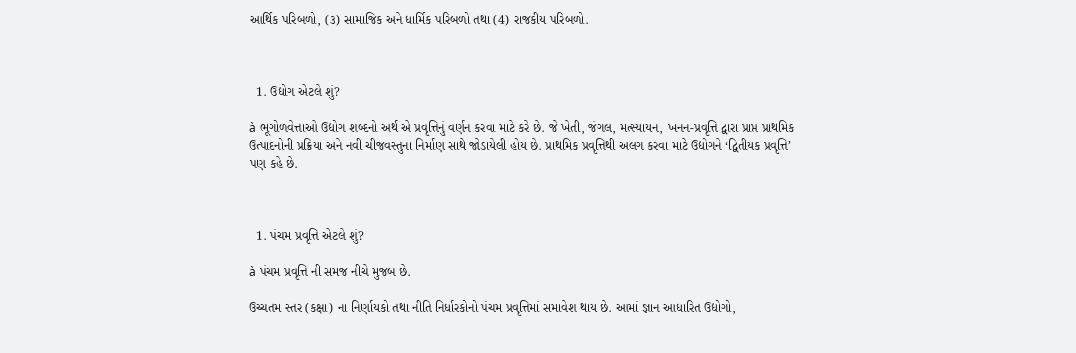આર્થિક પરિબળો, (૩) સામાજિક અને ધાર્મિક પરિબળો તથા (4) રાજકીય પરિબળો.



  1. ઉદ્યોગ એટલે શું?

à ભૂગોળવેત્તાઓ ઉદ્યોગ શબ્દનો અર્થ એ પ્રવૃત્તિનું વર્ણન કરવા માટે કરે છે. જે ખેતી, જંગલ, મત્સ્યાયન, ખનન-પ્રવૃત્તિ દ્વારા પ્રાપ્ત પ્રાથમિક ઉત્પાદનોની પ્રક્રિયા અને નવી ચીજવસ્તુના નિર્માણ સાથે જોડાયેલી હોય છે. પ્રાથમિક પ્રવૃત્તિથી અલગ કરવા માટે ઉદ્યોગને ‘દ્વિતીયક પ્રવૃત્તિ’ પણ કહે છે.



  1. પંચમ પ્રવૃત્તિ એટલે શું?

à પંચમ પ્રવૃત્તિ ની સમજ નીચે મુજબ છે.

ઉચ્ચતમ સ્તર (કક્ષા) ના નિર્ણાયકો તથા નીતિ નિર્ધારકોનો પંચમ પ્રવૃત્તિમાં સમાવેશ થાય છે. આમાં જ્ઞાન આધારિત ઉદ્યોગો,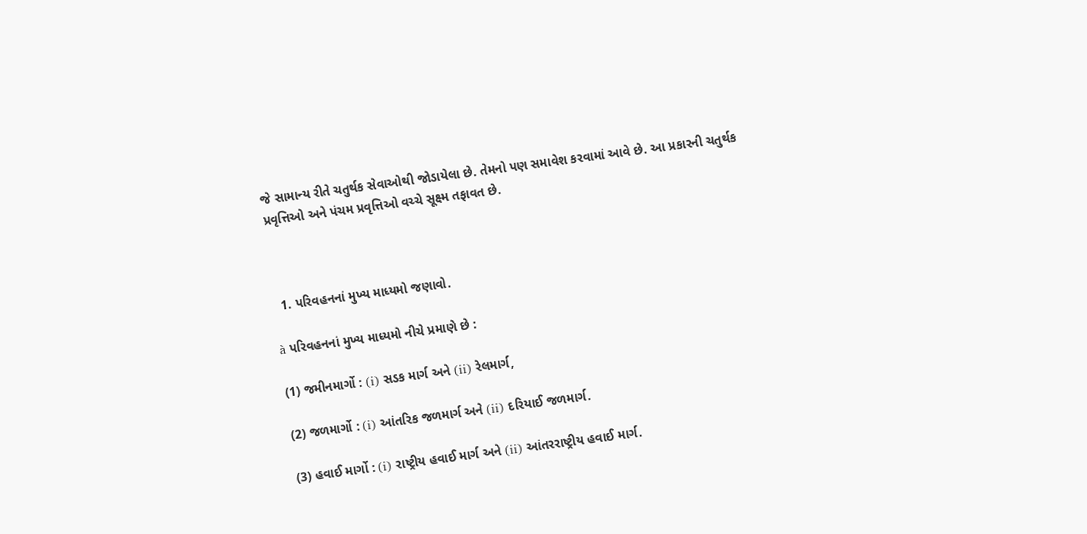જે સામાન્ય રીતે ચતુર્થક સેવાઓથી જોડાયેલા છે. તેમનો પણ સમાવેશ કરવામાં આવે છે. આ પ્રકારની ચતુર્થક પ્રવૃત્તિઓ અને પંચમ પ્રવૃત્તિઓ વચ્ચે સૂક્ષ્મ તફાવત છે.



  1. પરિવહનનાં મુખ્ય માધ્યમો જણાવો.

à પરિવહનનાં મુખ્ય માધ્યમો નીચે પ્રમાણે છે :

(1) જમીનમાર્ગો : (i) સડક માર્ગ અને (ii) રેલમાર્ગ,

(2) જળમાર્ગો : (i) આંતરિક જળમાર્ગ અને (ii) દરિયાઈ જળમાર્ગ.

(3) હવાઈ માર્ગો : (i) રાષ્ટ્રીય હવાઈ માર્ગ અને (ii) આંતરરાષ્ટ્રીય હવાઈ માર્ગ.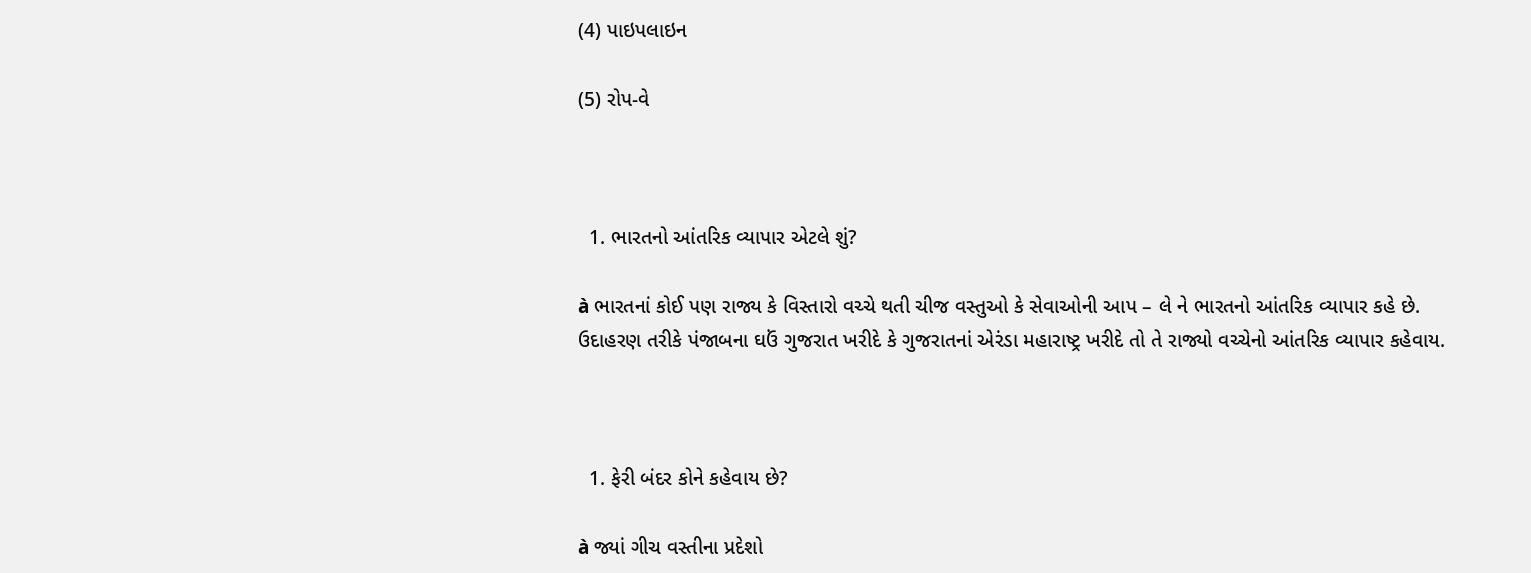(4) પાઇપલાઇન

(5) રોપ-વે



  1. ભારતનો આંતરિક વ્યાપાર એટલે શું?

à ભારતનાં કોઈ પણ રાજ્ય કે વિસ્તારો વચ્ચે થતી ચીજ વસ્તુઓ કે સેવાઓની આપ – લે ને ભારતનો આંતરિક વ્યાપાર કહે છે. ઉદાહરણ તરીકે પંજાબના ઘઉં ગુજરાત ખરીદે કે ગુજરાતનાં એરંડા મહારાષ્ટ્ર ખરીદે તો તે રાજ્યો વચ્ચેનો આંતરિક વ્યાપાર કહેવાય.



  1. ફેરી બંદર કોને કહેવાય છે?

à જ્યાં ગીચ વસ્તીના પ્રદેશો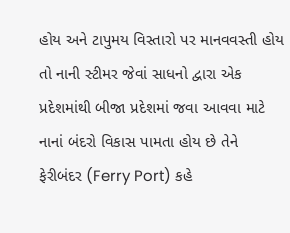હોય અને ટાપુમય વિસ્તારો પર માનવવસ્તી હોય તો નાની સ્ટીમર જેવાં સાધનો દ્વારા એક પ્રદેશમાંથી બીજા પ્રદેશમાં જવા આવવા માટે નાનાં બંદરો વિકાસ પામતા હોય છે તેને ફેરીબંદર (Ferry Port) કહે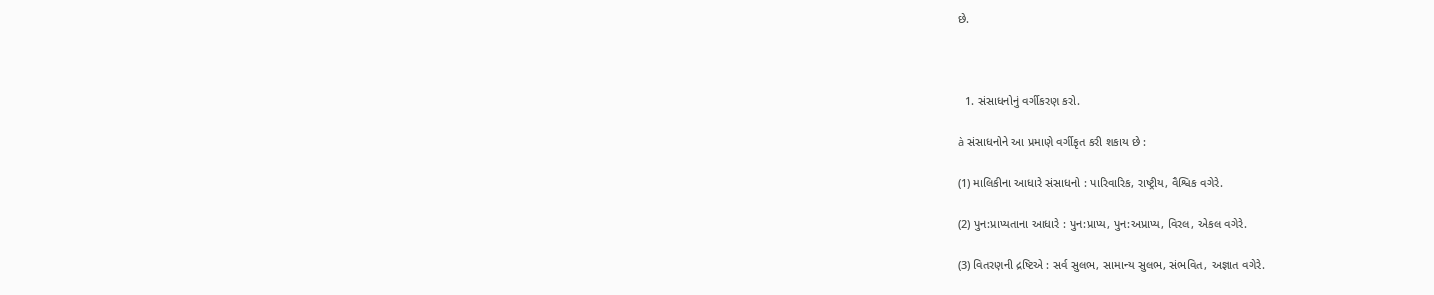છે.



  1. સંસાધનોનું વર્ગીકરણ કરો.

à સંસાધનોને આ પ્રમાણે વર્ગીકૃત કરી શકાય છે :

(1) માલિકીના આધારે સંસાધનો : પારિવારિક, રાષ્ટ્રીય, વૈશ્વિક વગેરે.

(2) પુન:પ્રાપ્યતાના આધારે : પુન:પ્રાપ્ય, પુન:અપ્રાપ્ય, વિરલ, એકલ વગેરે.

(3) વિતરણની દ્રષ્ટિએ : સર્વ સુલભ, સામાન્ય સુલભ, સંભવિત, અજ્ઞાત વગેરે.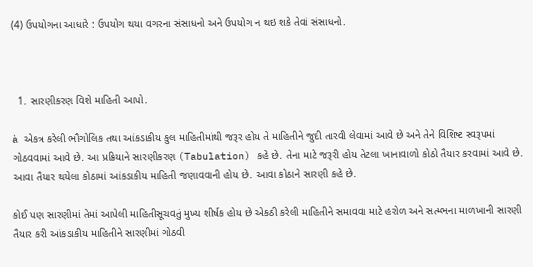(4) ઉપયોગના આધારે : ઉપયોગ થયા વગરના સંસાધનો અને ઉપયોગ ન થઇ શકે તેવાં સંસાધનો.



  1. સારણીકરણ વિશે માહિતી આપો.

à એકત્ર કરેલી ભૌગોલિક તથા આંકડાકીય કુલ માહિતીમાંથી જરૂર હોય તે માહિતીને જુદી તારવી લેવામાં આવે છે અને તેને વિશિષ્ટ સ્વરૂપમાં ગોઠવવામાં આવે છે. આ પ્રક્રિયાને સારણીકરણ (Tabulation) કહે છે. તેના માટે જરૂરી હોય તેટલા ખાનાવાળો કોઠો તૈયાર કરવામાં આવે છે. આવા તૈયાર થયેલા કોઠામાં આંકડાકીય માહિતી જણાવવાની હોય છે. આવા કોઠાને સારણી કહે છે.

કોઈ પણ સારણીમાં તેમાં આપેલી માહિતીસૂચવતું મુખ્ય શીર્ષક હોય છે એકઠી કરેલી માહિતીને સમાવવા માટે હરોળ અને સત્મ્ભના માળખાની સારણી તૈયાર કરી આંકડાકીય માહિતીને સારણીમાં ગોઠવી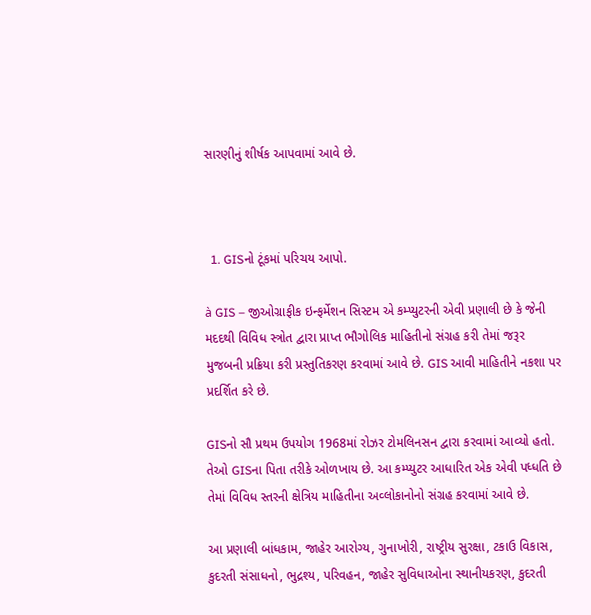સારણીનું શીર્ષક આપવામાં આવે છે.



  1. GISનો ટૂંકમાં પરિચય આપો.

à GIS – જીઓગ્રાફીક ઇન્ફર્મેશન સિસ્ટમ એ કમ્પ્યુટરની એવી પ્રણાલી છે કે જેની મદદથી વિવિધ સ્ત્રોત દ્વારા પ્રાપ્ત ભૌગોલિક માહિતીનો સંગ્રહ કરી તેમાં જરૂર મુજબની પ્રક્રિયા કરી પ્રસ્તુતિકરણ કરવામાં આવે છે. GIS આવી માહિતીને નકશા પર પ્રદર્શિત કરે છે.

GISનો સૌ પ્રથમ ઉપયોગ 1968માં રોઝર ટોમલિનસન દ્વારા કરવામાં આવ્યો હતો. તેઓ GISના પિતા તરીકે ઓળખાય છે. આ કમ્પ્યુટર આધારિત એક એવી પધ્ધતિ છે તેમાં વિવિધ સ્તરની ક્ષેત્રિય માહિતીના અવ્લોકાનોનો સંગ્રહ કરવામાં આવે છે.

આ પ્રણાલી બાંધકામ, જાહેર આરોગ્ય, ગુનાખોરી, રાષ્ટ્રીય સુરક્ષા, ટકાઉ વિકાસ, કુદરતી સંસાધનો, ભુદ્રશ્ય, પરિવહન, જાહેર સુવિધાઓના સ્થાનીયકરણ, કુદરતી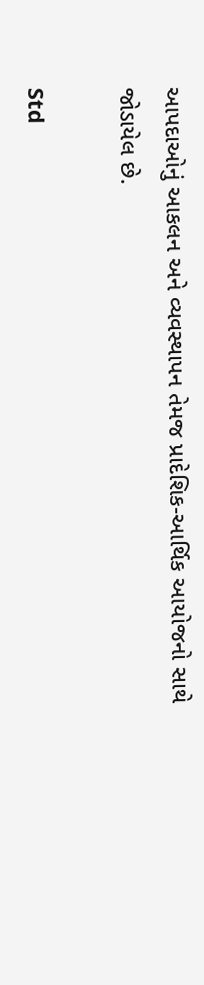આપદાઓનું આકલન અને વ્યવસ્થાપન તેમજ પ્રાદેશિક-આર્થિક આયોજનો સાથે જોડાયેલ છે.

Std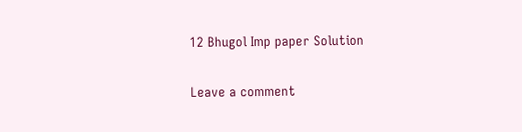12 Bhugol Imp paper Solution

Leave a comment